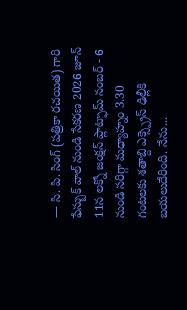— సి. పి. సింగ్ (పత్రికా రచయిత) గారి ఫేస్బుక్ వాల్ నుండి సేకరణ 2026 జూన్ 11న లక్నో జంక్షన్ ప్లాట్ఫామ్ నంబర్ - 6 నుండి సరిగ్గా మధ్యాహ్నం 3.30 గంటలకు శతాబ్ది ఎక్స్ప్రెస్ ఢిల్లీకి బయలుదేరింది. నేను...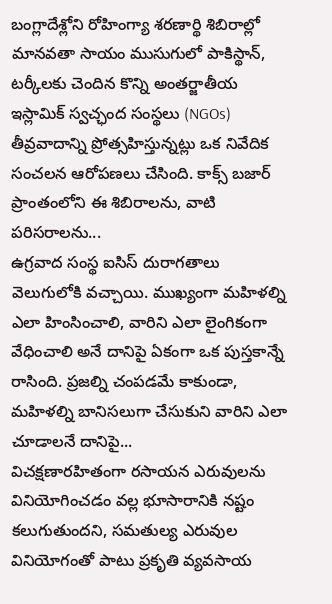బంగ్లాదేశ్లోని రోహింగ్యా శరణార్థి శిబిరాల్లో మానవతా సాయం ముసుగులో పాకిస్థాన్, టర్కీలకు చెందిన కొన్ని అంతర్జాతీయ ఇస్లామిక్ స్వచ్ఛంద సంస్థలు (NGOs) తీవ్రవాదాన్ని ప్రోత్సహిస్తున్నట్లు ఒక నివేదిక సంచలన ఆరోపణలు చేసింది. కాక్స్ బజార్ ప్రాంతంలోని ఈ శిబిరాలను, వాటి పరిసరాలను...
ఉగ్రవాద సంస్థ ఐసిస్ దురాగతాలు వెలుగులోకి వచ్చాయి. ముఖ్యంగా మహిళల్ని ఎలా హింసించాలి, వారిని ఎలా లైంగికంగా వేధించాలి అనే దానిపై ఏకంగా ఒక పుస్తకాన్నే రాసింది. ప్రజల్ని చంపడమే కాకుండా, మహిళల్ని బానిసలుగా చేసుకుని వారిని ఎలా చూడాలనే దానిపై...
విచక్షణారహితంగా రసాయన ఎరువులను వినియోగించడం వల్ల భూసారానికి నష్టం కలుగుతుందని, సమతుల్య ఎరువుల వినియోగంతో పాటు ప్రకృతి వ్యవసాయ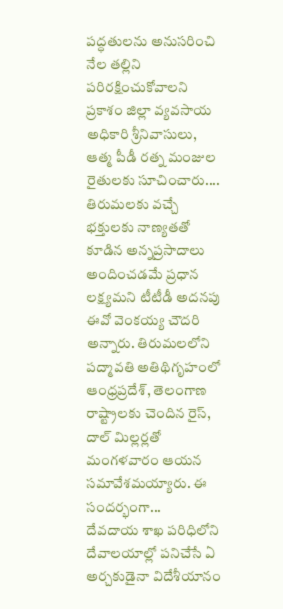పద్ధతులను అనుసరించి నేల తల్లిని పరిరక్షించుకోవాలని ప్రకాశం జిల్లా వ్యవసాయ అధికారి శ్రీనివాసులు, ఆత్మ పీడీ రత్న మంజుల రైతులకు సూచించారు....
తిరుమలకు వచ్చే భక్తులకు నాణ్యతతో కూడిన అన్నప్రసాదాలు అందించడమే ప్రధాన లక్ష్యమని టీటీడీ అదనపు ఈవో వెంకయ్య చౌదరి అన్నారు. తిరుమలలోని పద్మావతి అతిథిగృహంలో ఆంధ్రప్రదేశ్, తెలంగాణ రాష్ట్రాలకు చెందిన రైస్, దాల్ మిల్లర్లతో మంగళవారం ఆయన సమావేశమయ్యారు. ఈ సందర్భంగా...
దేవదాయ శాఖ పరిధిలోని దేవాలయాల్లో పనిచేసే ఏ అర్చకుడైనా విదేశీయానం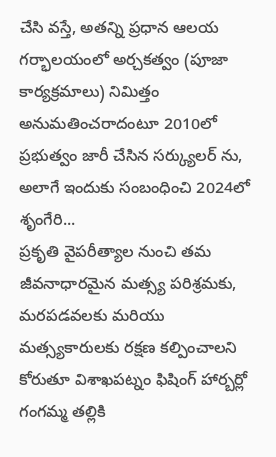చేసి వస్తే, అతన్ని ప్రధాన ఆలయ గర్భాలయంలో అర్చకత్వం (పూజా కార్యక్రమాలు) నిమిత్తం అనుమతించరాదంటూ 2010లో ప్రభుత్వం జారీ చేసిన సర్క్యులర్ ను, అలాగే ఇందుకు సంబంధించి 2024లో శృంగేరి...
ప్రకృతి వైపరీత్యాల నుంచి తమ జీవనాధారమైన మత్స్య పరిశ్రమకు, మరపడవలకు మరియు మత్స్యకారులకు రక్షణ కల్పించాలని కోరుతూ విశాఖపట్నం ఫిషింగ్ హార్బర్లో గంగమ్మ తల్లికి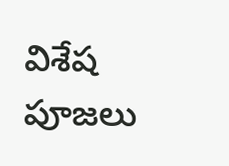విశేష పూజలు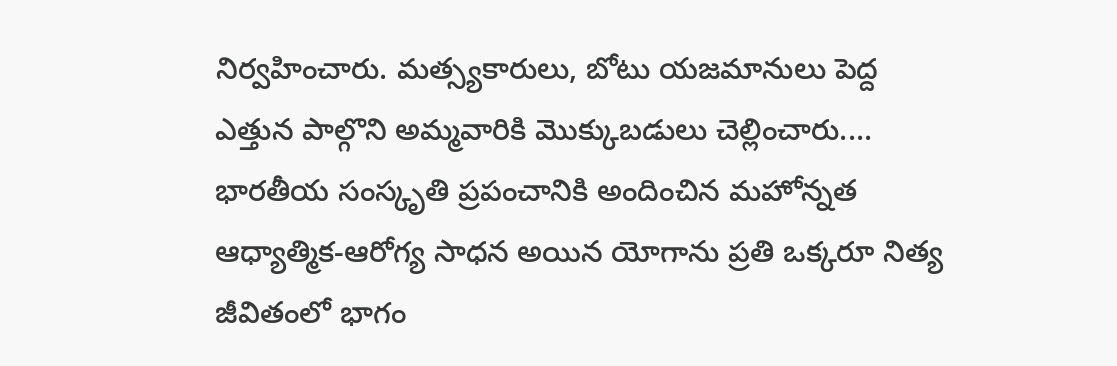నిర్వహించారు. మత్స్యకారులు, బోటు యజమానులు పెద్ద ఎత్తున పాల్గొని అమ్మవారికి మొక్కుబడులు చెల్లించారు....
భారతీయ సంస్కృతి ప్రపంచానికి అందించిన మహోన్నత ఆధ్యాత్మిక-ఆరోగ్య సాధన అయిన యోగాను ప్రతి ఒక్కరూ నిత్య జీవితంలో భాగం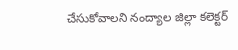చేసుకోవాలని నంద్యాల జిల్లా కలెక్టర్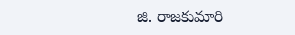జి. రాజకుమారి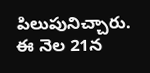పిలుపునిచ్చారు. ఈ నెల 21న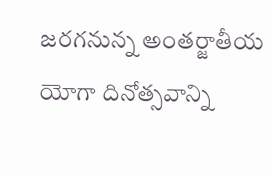జరగనున్న అంతర్జాతీయ యోగా దినోత్సవాన్ని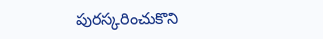పురస్కరించుకొని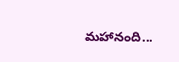మహానంది...